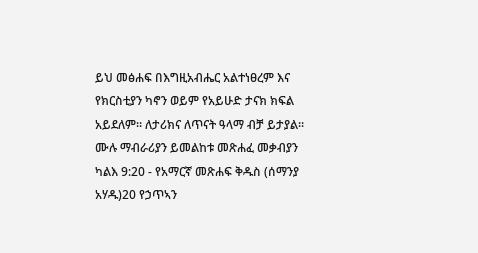ይህ መፅሐፍ በእግዚአብሔር አልተነፀረም እና የክርስቲያን ካኖን ወይም የአይሁድ ታናክ ክፍል አይደለም። ለታሪክና ለጥናት ዓላማ ብቻ ይታያል። ሙሉ ማብራሪያን ይመልከቱ መጽሐፈ መቃብያን ካልእ 9:20 - የአማርኛ መጽሐፍ ቅዱስ (ሰማንያ አሃዱ)20 የኃጥኣን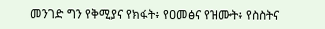መንገድ ግን የቅሚያና የክፋት፥ የዐመፅና የዝሙት፥ የስስትና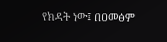የክዳት ነው፤ በዐመፅም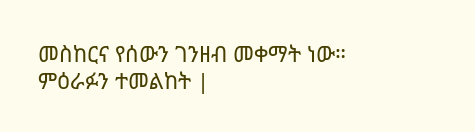መስከርና የሰውን ገንዘብ መቀማት ነው። ምዕራፉን ተመልከት |